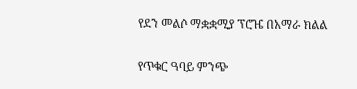የደን መልሶ ማቋቋሚያ ፕሮዤ በአማራ ክልል

የጥቁር ዓባይ ምንጭ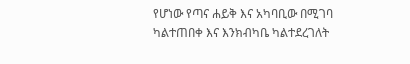የሆነው የጣና ሐይቅ እና አካባቢው በሚገባ ካልተጠበቀ እና እንክብካቤ ካልተደረገለት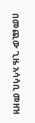በመጪው ጊዜ አሳሳቢ መዘዝ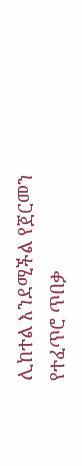ሊከተል እንደሚችል የጀርመን የተፈጥሮ ጥበቃ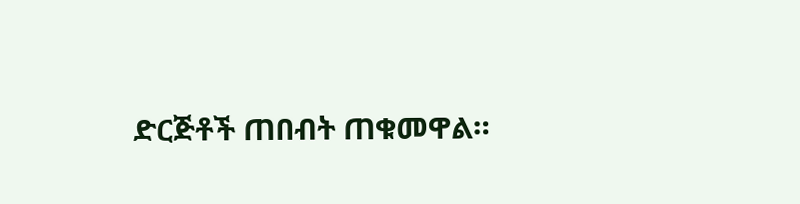ድርጅቶች ጠበብት ጠቁመዋል።